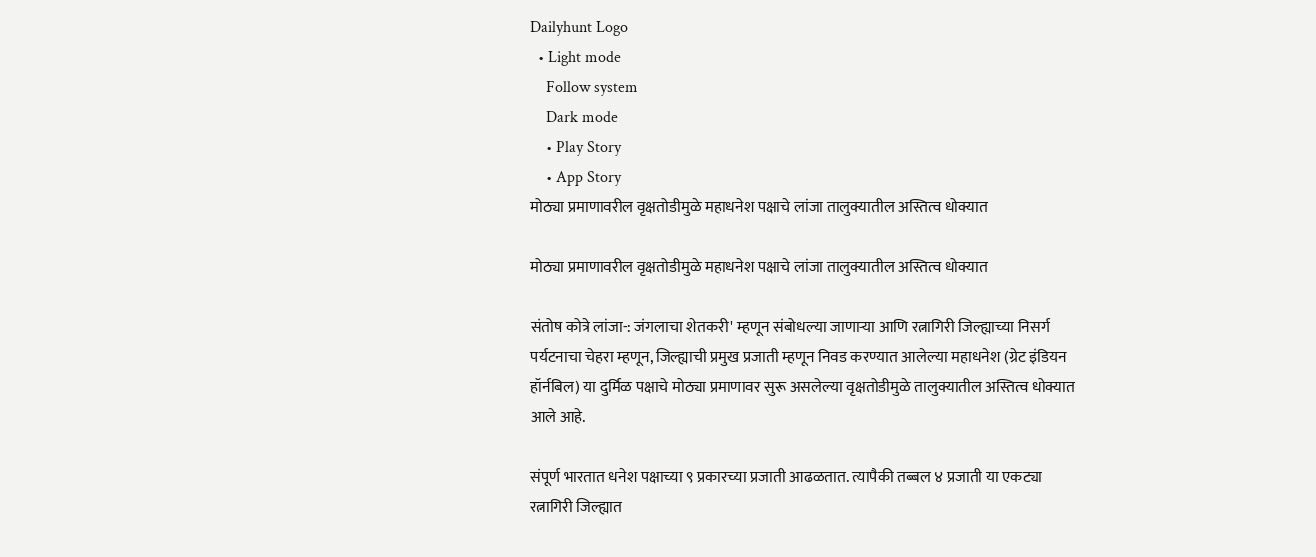Dailyhunt Logo
  • Light mode
    Follow system
    Dark mode
    • Play Story
    • App Story
मोठ्या प्रमाणावरील वृक्षतोडीमुळे महाधनेश पक्षाचे लांजा तालुक्यातील अस्तित्व धोक्यात

मोठ्या प्रमाणावरील वृक्षतोडीमुळे महाधनेश पक्षाचे लांजा तालुक्यातील अस्तित्व धोक्यात

संतोष कोत्रे लांजा-: जंगलाचा शेतकरी' म्हणून संबोधल्या जाणाऱ्या आणि रत्नागिरी जिल्ह्याच्या निसर्ग पर्यटनाचा चेहरा म्हणून, जिल्ह्याची प्रमुख प्रजाती म्हणून निवड करण्यात आलेल्या महाधनेश (ग्रेट इंडियन हॉर्नबिल) या दुर्मिळ पक्षाचे मोठ्या प्रमाणावर सुरू असलेल्या वृक्षतोडीमुळे तालुक्यातील अस्तित्व धोक्यात आले आहे.

संपूर्ण भारतात धनेश पक्षाच्या ९ प्रकारच्या प्रजाती आढळतात. त्यापैकी तब्बल ४ प्रजाती या एकट्या रत्नागिरी जिल्ह्यात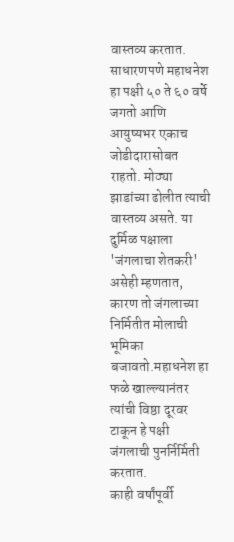वास्तव्य करतात. साधारणपणे महाधनेश हा पक्षी ५० ते ६० वर्षे जगतो आणि आयुष्यभर एकाच जोडीदारासोबत राहतो. मोठ्या झाडांच्या ढोलीत त्याची वास्तव्य असते. या दुर्मिळ पक्षाला 'जंगलाचा शेतकरी' असेही म्हणतात, कारण तो जंगलाच्या निर्मितीत मोलाची भूमिका बजावतो.महाधनेश हा फळे खाल्ल्यानंतर त्यांची विष्ठा दूरवर टाकून हे पक्षी जंगलाची पुनर्निर्मिती करतात.
काही वर्षांपूर्वी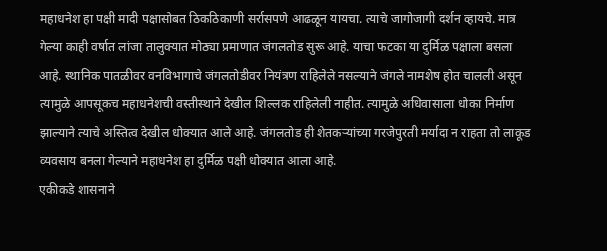महाधनेश हा पक्षी मादी पक्षासोबत ठिकठिकाणी सर्रासपणे आढळून यायचा. त्याचे जागोजागी दर्शन व्हायचे. मात्र गेल्या काही वर्षात लांजा तालुक्यात मोठ्या प्रमाणात जंगलतोड सुरू आहे. याचा फटका या दुर्मिळ पक्षाला बसला आहे. स्थानिक पातळीवर वनविभागाचे जंगलतोडीवर नियंत्रण राहिलेले नसल्याने जंगले नामशेष होत चालली असून त्यामुळे आपसूकच महाधनेशची वस्तीस्थाने देखील शिल्लक राहिलेली नाहीत. त्यामुळे अधिवासाला धोका निर्माण झाल्याने त्याचे अस्तित्व देखील धोक्यात आले आहे. जंगलतोड ही शेतकऱ्यांच्या गरजेपुरती मर्यादा न राहता तो लाकूड व्यवसाय बनला गेल्याने महाधनेश हा दुर्मिळ पक्षी धोक्यात आला आहे.
एकीकडे शासनाने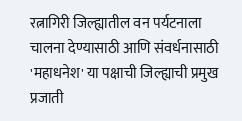रत्नागिरी जिल्ह्यातील वन पर्यटनाला चालना देण्यासाठी आणि संवर्धनासाठी 'महाधनेश' या पक्षाची जिल्ह्याची प्रमुख प्रजाती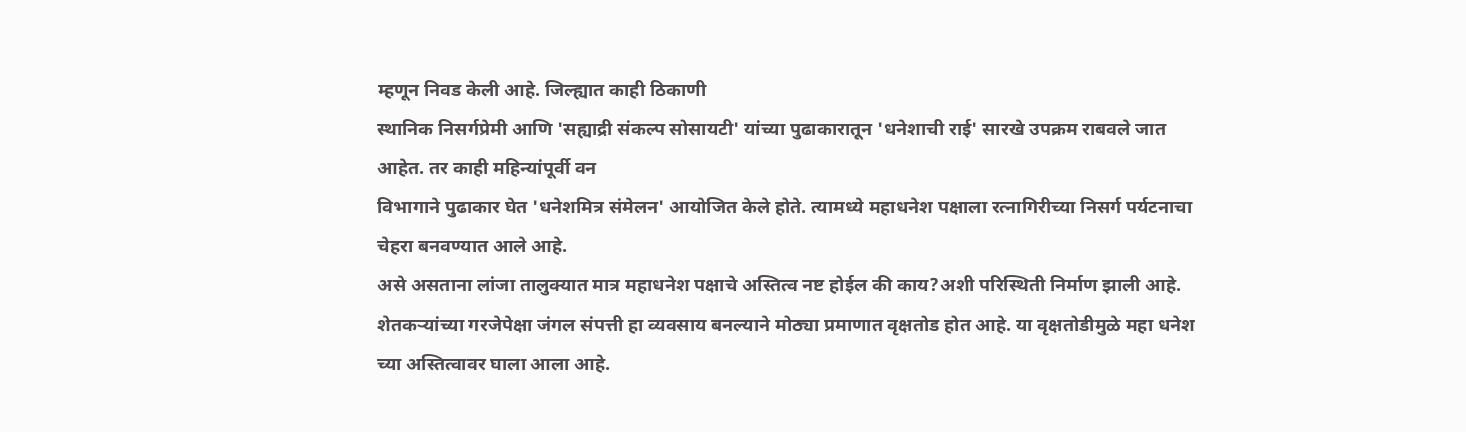म्हणून निवड केली आहे. जिल्ह्यात काही ठिकाणी
स्थानिक निसर्गप्रेमी आणि 'सह्याद्री संकल्प सोसायटी' यांच्या पुढाकारातून 'धनेशाची राई' सारखे उपक्रम राबवले जात आहेत. तर काही महिन्यांपूर्वी वन
विभागाने पुढाकार घेत 'धनेशमित्र संमेलन' आयोजित केले होते. त्यामध्ये महाधनेश पक्षाला रत्नागिरीच्या निसर्ग पर्यटनाचा चेहरा बनवण्यात आले आहे.
असे असताना लांजा तालुक्यात मात्र महाधनेश पक्षाचे अस्तित्व नष्ट होईल की काय?अशी परिस्थिती निर्माण झाली आहे. शेतकऱ्यांच्या गरजेपेक्षा जंगल संपत्ती हा व्यवसाय बनल्याने मोठ्या प्रमाणात वृक्षतोड होत आहे. या वृक्षतोडीमुळे महा धनेश च्या अस्तित्वावर घाला आला आहे.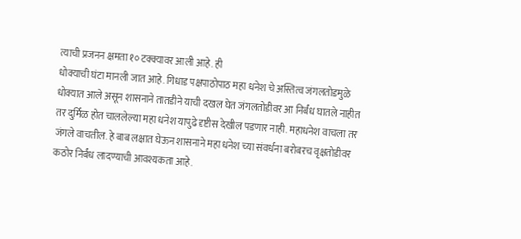त्याची प्रजनन क्षमता १० टक्क्यावर आली आहे. ही
धोक्याची घंटा मानली जात आहे. गिधाड पक्षपाठोपाठ महा धनेश चे अस्तित्व जंगलतोडमुळे धोक्यात आले असून शासनाने तातडीने याची दखल घेत जंगलतोडीवर आ निर्बंध घातले नाहीत तर दुर्मिळ होत चाललेल्या महा धनेश यापुढे दृष्टीस देखील पडणार नाही. महाधनेश वाचला तर जंगले वाचतील. हे बाब लक्षात घेऊन शासनाने महा धनेश च्या संवर्धना बरोबरच वृक्षतोडीवर कठोर निर्बंध लादण्याची आवश्यकता आहे.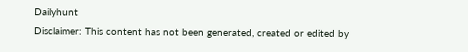Dailyhunt
Disclaimer: This content has not been generated, created or edited by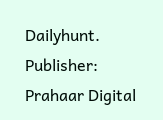Dailyhunt. Publisher: Prahaar Digital